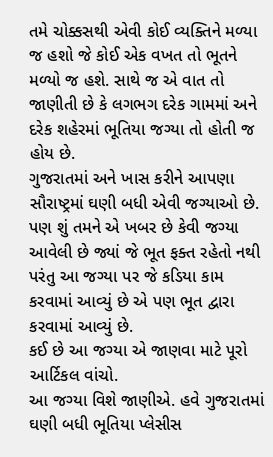તમે ચોક્કસથી એવી કોઈ વ્યક્તિને મળ્યા જ હશો જે કોઈ એક વખત તો ભૂતને મળ્યો જ હશે. સાથે જ એ વાત તો જાણીતી છે કે લગભગ દરેક ગામમાં અને દરેક શહેરમાં ભૂતિયા જગ્યા તો હોતી જ હોય છે.
ગુજરાતમાં અને ખાસ કરીને આપણા સૌરાષ્ટ્રમાં ઘણી બધી એવી જગ્યાઓ છે. પણ શું તમને એ ખબર છે કેવી જગ્યા આવેલી છે જ્યાં જે ભૂત ફક્ત રહેતો નથી પરંતુ આ જગ્યા પર જે કડિયા કામ કરવામાં આવ્યું છે એ પણ ભૂત દ્વારા કરવામાં આવ્યું છે.
કઈ છે આ જગ્યા એ જાણવા માટે પૂરો આર્ટિકલ વાંચો.
આ જગ્યા વિશે જાણીએ. હવે ગુજરાતમાં ઘણી બધી ભૂતિયા પ્લેસીસ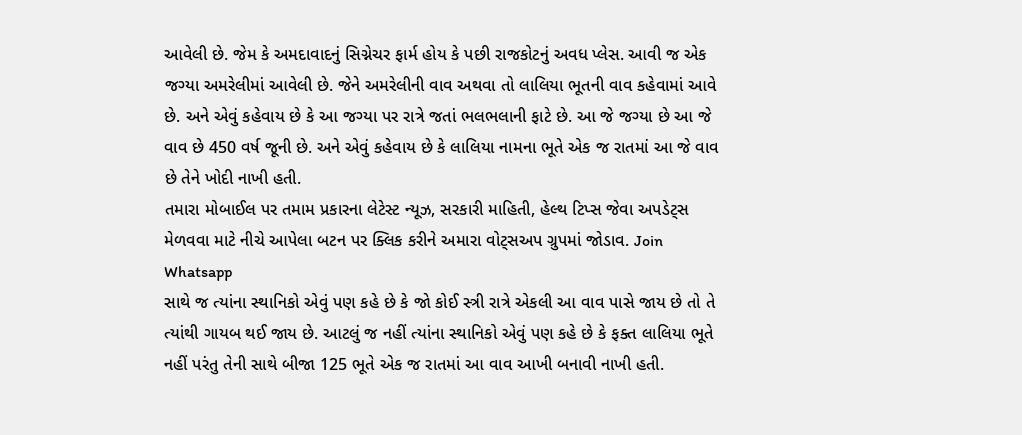આવેલી છે. જેમ કે અમદાવાદનું સિગ્નેચર ફાર્મ હોય કે પછી રાજકોટનું અવધ પ્લેસ. આવી જ એક જગ્યા અમરેલીમાં આવેલી છે. જેને અમરેલીની વાવ અથવા તો લાલિયા ભૂતની વાવ કહેવામાં આવે છે. અને એવું કહેવાય છે કે આ જગ્યા પર રાત્રે જતાં ભલભલાની ફાટે છે. આ જે જગ્યા છે આ જે વાવ છે 450 વર્ષ જૂની છે. અને એવું કહેવાય છે કે લાલિયા નામના ભૂતે એક જ રાતમાં આ જે વાવ છે તેને ખોદી નાખી હતી.
તમારા મોબાઈલ પર તમામ પ્રકારના લેટેસ્ટ ન્યૂઝ, સરકારી માહિતી, હેલ્થ ટિપ્સ જેવા અપડેટ્સ મેળવવા માટે નીચે આપેલા બટન પર ક્લિક કરીને અમારા વોટ્સઅપ ગ્રુપમાં જોડાવ. Join Whatsapp
સાથે જ ત્યાંના સ્થાનિકો એવું પણ કહે છે કે જો કોઈ સ્ત્રી રાત્રે એકલી આ વાવ પાસે જાય છે તો તે ત્યાંથી ગાયબ થઈ જાય છે. આટલું જ નહીં ત્યાંના સ્થાનિકો એવું પણ કહે છે કે ફક્ત લાલિયા ભૂતે નહીં પરંતુ તેની સાથે બીજા 125 ભૂતે એક જ રાતમાં આ વાવ આખી બનાવી નાખી હતી.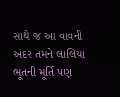સાથે જ આ વાવની અંદર તમને લાલિયા ભૂતની મૂર્તિ પણ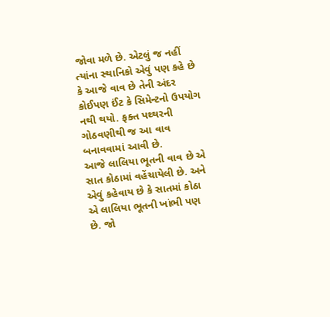જોવા મળે છે. એટલું જ નહીં ત્યાંના સ્થાનિકો એવું પણ કહે છે કે આજે વાવ છે તેની અંદર કોઈપણ ઈંટ કે સિમેન્ટનો ઉપયોગ નથી થયો. ફક્ત પથ્થરની ગોઠવણીથી જ આ વાવ બનાવવામાં આવી છે.
આજે લાલિયા ભૂતની વાવ છે એ સાત કોઠામાં વહેંચાયેલી છે. અને એવું કહેવાય છે કે સાતમાં કોઠા એ લાલિયા ભૂતની ખાંભી પણ છે. જો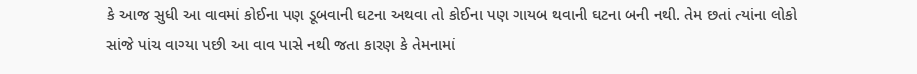કે આજ સુધી આ વાવમાં કોઈના પણ ડૂબવાની ઘટના અથવા તો કોઈના પણ ગાયબ થવાની ઘટના બની નથી. તેમ છતાં ત્યાંના લોકો સાંજે પાંચ વાગ્યા પછી આ વાવ પાસે નથી જતા કારણ કે તેમનામાં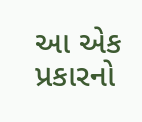આ એક પ્રકારનો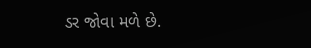ડર જોવા મળે છે.